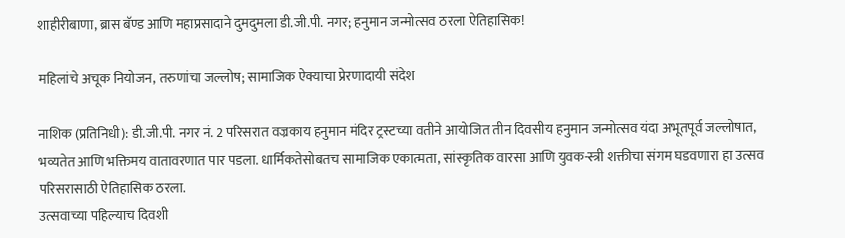शाहीरीबाणा, ब्रास बॅण्ड आणि महाप्रसादाने दुमदुमला डी.जी.पी. नगर; हनुमान जन्मोत्सव ठरला ऐतिहासिक!

महिलांचे अचूक नियोजन, तरुणांचा जल्लोष; सामाजिक ऐक्याचा प्रेरणादायी संदेश

नाशिक (प्रतिनिधी): डी.जी.पी. नगर नं. 2 परिसरात वज्रकाय हनुमान मंदिर ट्रस्टच्या वतीने आयोजित तीन दिवसीय हनुमान जन्मोत्सव यंदा अभूतपूर्व जल्लोषात, भव्यतेत आणि भक्तिमय वातावरणात पार पडला. धार्मिकतेसोबतच सामाजिक एकात्मता, सांस्कृतिक वारसा आणि युवक-स्त्री शक्तीचा संगम घडवणारा हा उत्सव परिसरासाठी ऐतिहासिक ठरला.
उत्सवाच्या पहिल्याच दिवशी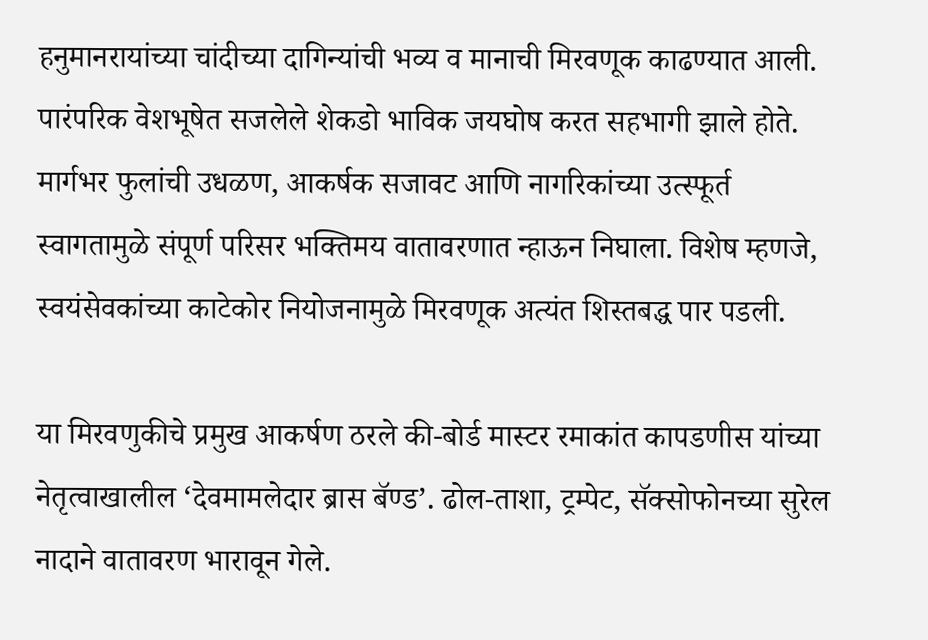हनुमानरायांच्या चांदीच्या दागिन्यांची भव्य व मानाची मिरवणूक काढण्यात आली. पारंपरिक वेशभूषेत सजलेले शेकडो भाविक जयघोष करत सहभागी झाले होते. मार्गभर फुलांची उधळण, आकर्षक सजावट आणि नागरिकांच्या उत्स्फूर्त स्वागतामुळे संपूर्ण परिसर भक्तिमय वातावरणात न्हाऊन निघाला. विशेष म्हणजे, स्वयंसेवकांच्या काटेकोर नियोजनामुळे मिरवणूक अत्यंत शिस्तबद्ध पार पडली.

या मिरवणुकीचे प्रमुख आकर्षण ठरले की-बोर्ड मास्टर रमाकांत कापडणीस यांच्या नेतृत्वाखालील ‘देवमामलेदार ब्रास बॅण्ड’. ढोल-ताशा, ट्रम्पेट, सॅक्सोफोनच्या सुरेल नादाने वातावरण भारावून गेले.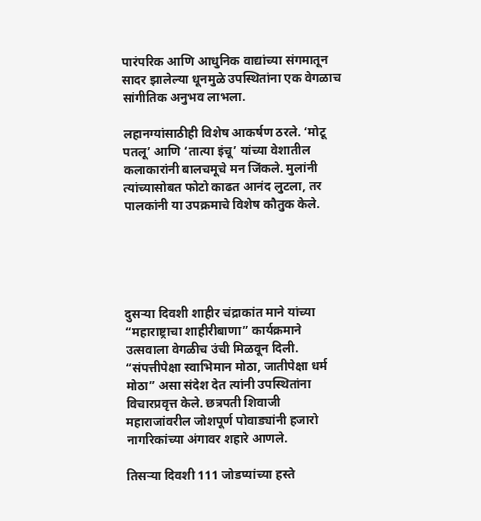पारंपरिक आणि आधुनिक वाद्यांच्या संगमातून सादर झालेल्या धूनमुळे उपस्थितांना एक वेगळाच सांगीतिक अनुभव लाभला.

लहानग्यांसाठीही विशेष आकर्षण ठरले. ‘मोटू पतलू’ आणि ‘तात्या इंचू’ यांच्या वेशातील कलाकारांनी बालचमूचे मन जिंकले. मुलांनी त्यांच्यासोबत फोटो काढत आनंद लुटला, तर पालकांनी या उपक्रमाचे विशेष कौतुक केले.





दुसऱ्या दिवशी शाहीर चंद्राकांत माने यांच्या “महाराष्ट्राचा शाहीरीबाणा” कार्यक्रमाने उत्सवाला वेगळीच उंची मिळवून दिली. “संपत्तीपेक्षा स्वाभिमान मोठा, जातीपेक्षा धर्म मोठा” असा संदेश देत त्यांनी उपस्थितांना विचारप्रवृत्त केले. छत्रपती शिवाजी महाराजांवरील जोशपूर्ण पोवाड्यांनी हजारो नागरिकांच्या अंगावर शहारे आणले.

तिसऱ्या दिवशी 111 जोडप्यांच्या हस्ते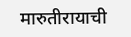मारुतीरायाची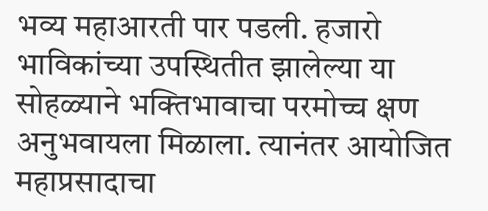भव्य महाआरती पार पडली. हजारो भाविकांच्या उपस्थितीत झालेल्या या सोहळ्याने भक्तिभावाचा परमोच्च क्षण अनुभवायला मिळाला. त्यानंतर आयोजित महाप्रसादाचा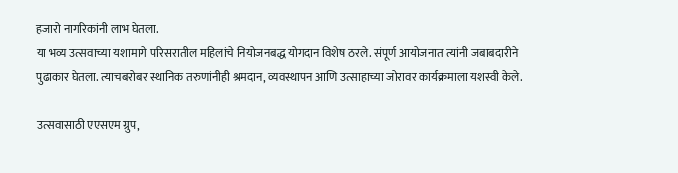हजारो नागरिकांनी लाभ घेतला.
या भव्य उत्सवाच्या यशामागे परिसरातील महिलांचे नियोजनबद्ध योगदान विशेष ठरले. संपूर्ण आयोजनात त्यांनी जबाबदारीने पुढाकार घेतला. त्याचबरोबर स्थानिक तरुणांनीही श्रमदान, व्यवस्थापन आणि उत्साहाच्या जोरावर कार्यक्रमाला यशस्वी केले.

उत्सवासाठी एएसएम ग्रुप,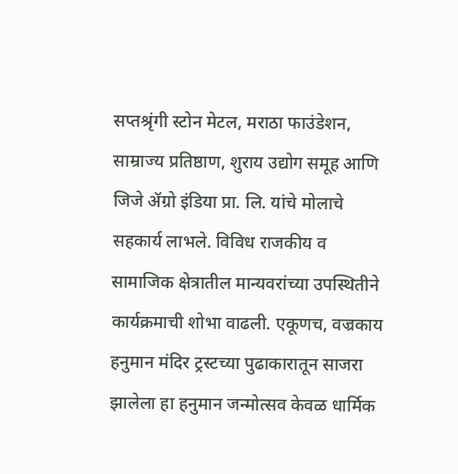सप्तश्रृंगी स्टोन मेटल, मराठा फाउंडेशन, साम्राज्य प्रतिष्ठाण, शुराय उद्योग समूह आणि जिजे ॲग्रो इंडिया प्रा. लि. यांचे मोलाचे सहकार्य लाभले. विविध राजकीय व सामाजिक क्षेत्रातील मान्यवरांच्या उपस्थितीने कार्यक्रमाची शोभा वाढली. एकूणच, वज्रकाय हनुमान मंदिर ट्रस्टच्या पुढाकारातून साजरा झालेला हा हनुमान जन्मोत्सव केवळ धार्मिक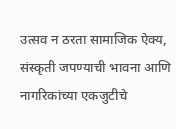उत्सव न ठरता सामाजिक ऐक्य, संस्कृती जपण्याची भावना आणि नागरिकांच्या एकजुटीचे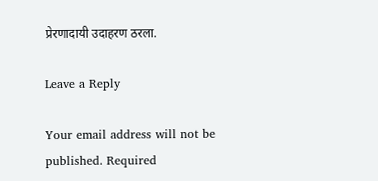प्रेरणादायी उदाहरण ठरला.

Leave a Reply

Your email address will not be published. Required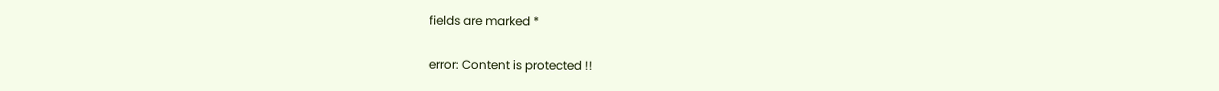fields are marked *

error: Content is protected !!